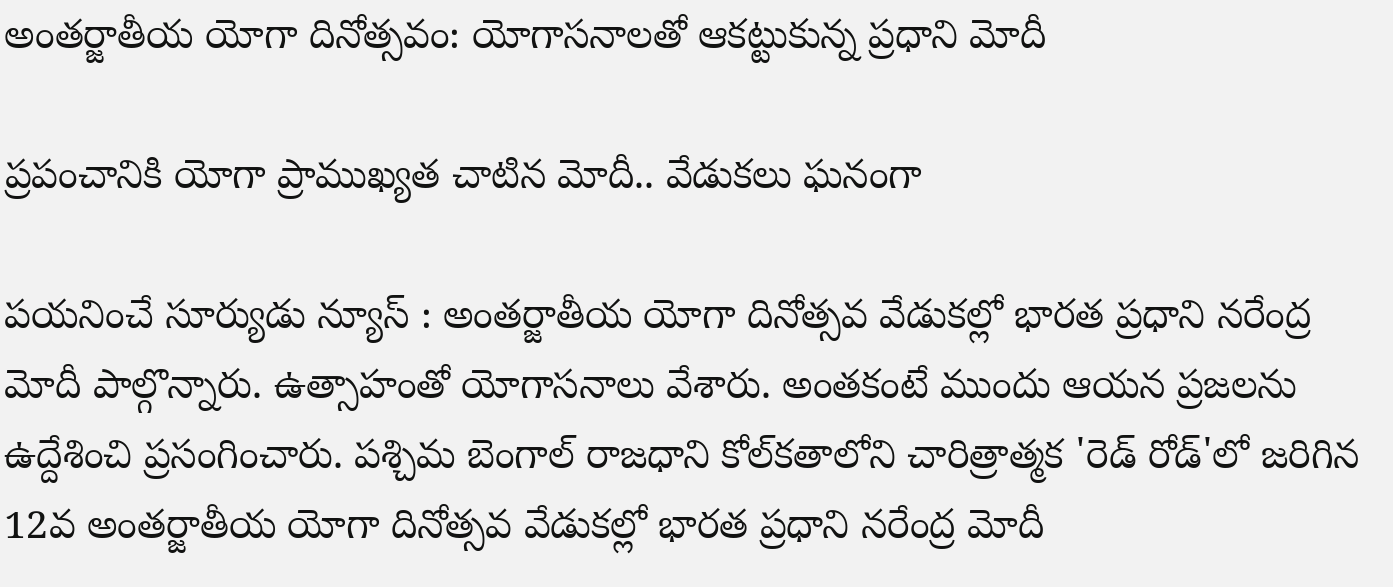అంతర్జాతీయ యోగా దినోత్సవం: యోగాసనాలతో ఆకట్టుకున్న ప్రధాని మోదీ

ప్రపంచానికి యోగా ప్రాముఖ్యత చాటిన మోదీ.. వేడుకలు ఘనంగా

పయనించే సూర్యుడు న్యూస్ : అంతర్జాతీయ యోగా దినోత్సవ వేడుకల్లో భారత ప్రధాని నరేంద్ర మోదీ పాల్గొన్నారు. ఉత్సాహంతో యోగాసనాలు వేశారు. అంతకంటే ముందు ఆయన ప్రజలను ఉద్దేశించి ప్రసంగించారు. పశ్చిమ బెంగాల్ రాజధాని కోల్‌కతాలోని చారిత్రాత్మక 'రెడ్ రోడ్'లో జరిగిన 12వ అంతర్జాతీయ యోగా దినోత్సవ వేడుకల్లో భారత ప్రధాని నరేంద్ర మోదీ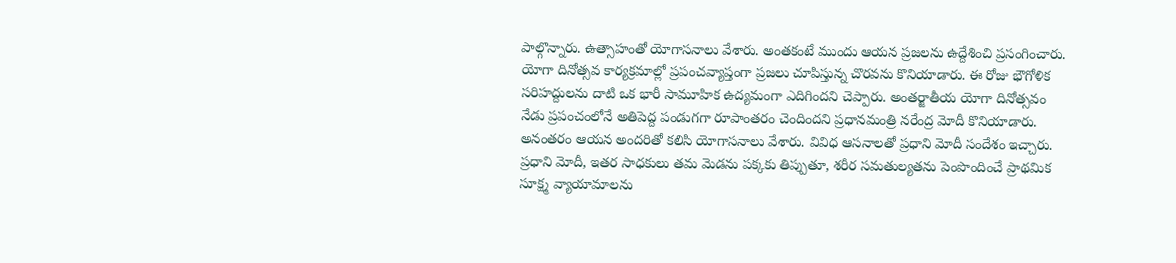పాల్గొన్నారు. ఉత్సాహంతో యోగాసనాలు వేశారు. అంతకంటే ముందు ఆయన ప్రజలను ఉద్దేశించి ప్రసంగించారు. యోగా దినోత్సవ కార్యక్రమాల్లో ప్రపంచవ్యాప్తంగా ప్రజలు చూపిస్తున్న చొరవను కొనియాడారు. ఈ రోజు భౌగోళిక సరిహద్దులను దాటి ఒక భారీ సామూహిక ఉద్యమంగా ఎదిగిందని చెప్పారు. అంతర్జాతీయ యోగా దినోత్సవం నేడు ప్రపంచంలోనే అతిపెద్ద పండుగగా రూపాంతరం చెందిందని ప్రధానమంత్రి నరేంద్ర మోదీ కొనియాడారు. అనంతరం ఆయన అందరితో కలిసి యోగాసనాలు వేశారు. వివిధ ఆసనాలతో ప్రధాని మోదీ సందేశం ఇచ్చారు. ప్రధాని మోదీ, ఇతర సాధకులు తమ మెడను పక్కకు తిప్పుతూ, శరీర సమతుల్యతను పెంపొందించే ప్రాథమిక సూక్ష్మ వ్యాయామాలను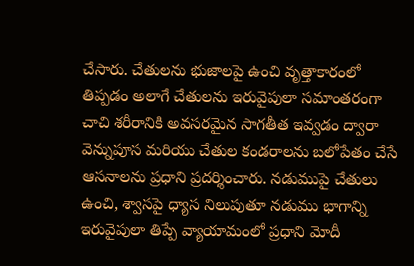చేసారు. చేతులను భుజాలపై ఉంచి వృత్తాకారంలో తిప్పడం అలాగే చేతులను ఇరువైపులా సమాంతరంగా చాచి శరీరానికి అవసరమైన సాగతీత ఇవ్వడం ద్వారా వెన్నుపూస మరియు చేతుల కండరాలను బలోపేతం చేసే ఆసనాలను ప్రధాని ప్రదర్శించారు. నడుముపై చేతులు ఉంచి, శ్వాసపై ధ్యాస నిలుపుతూ నడుము భాగాన్ని ఇరువైపులా తిప్పే వ్యాయామంలో ప్రధాని మోదీ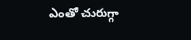ఎంతో చురుగ్గా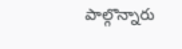పాల్గొన్నారు